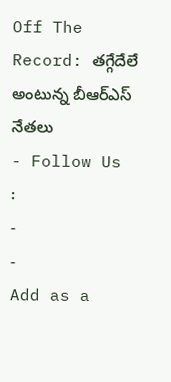Off The Record: తగ్గేదేలే అంటున్న బీఆర్ఎస్ నేతలు
- Follow Us :
-
-
Add as a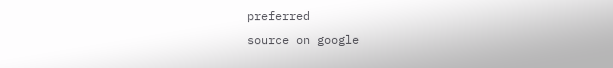preferred
source on google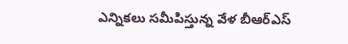ఎన్నికలు సమీపిస్తున్న వేళ బీఆర్ఎస్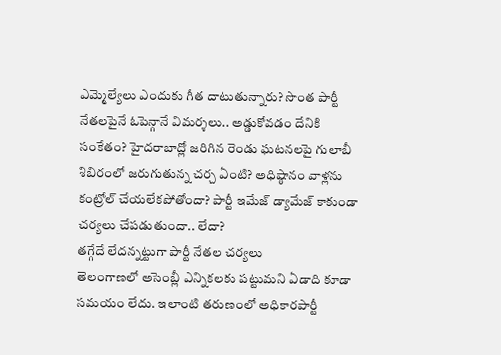ఎమ్మెల్యేలు ఎందుకు గీత దాటుతున్నారు? సొంత పార్టీ నేతలపైనే ఓపెన్గానే విమర్శలు.. అడ్డుకోవడం దేనికి సంకేతం? హైదరాబాద్లో జరిగిన రెండు ఘటనలపై గులాబీ శిబిరంలో జరుగుతున్న చర్చ ఏంటి? అధిష్ఠానం వాళ్లను కంట్రోల్ చేయలేకపోతోందా? పార్టీ ఇమేజ్ డ్యామేజ్ కాకుండా చర్యలు చేపడుతుందా.. లేదా?
తగ్గేదే లేదన్నట్టుగా పార్టీ నేతల చర్యలు
తెలంగాణలో అసెంబ్లీ ఎన్నికలకు పట్టుమని ఏడాది కూడా సమయం లేదు. ఇలాంటి తరుణంలో అధికారపార్టీ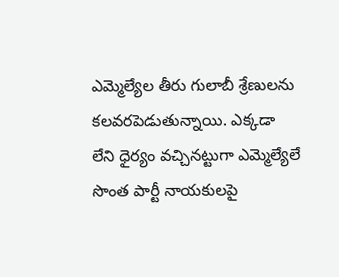ఎమ్మెల్యేల తీరు గులాబీ శ్రేణులను కలవరపెడుతున్నాయి. ఎక్కడా లేని ధైర్యం వచ్చినట్టుగా ఎమ్మెల్యేలే సొంత పార్టీ నాయకులపై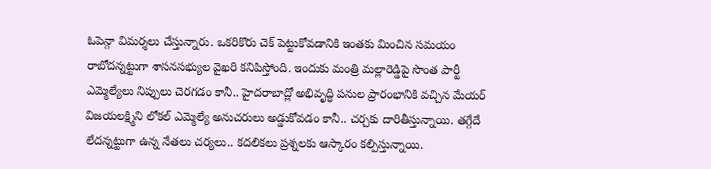ఓపెన్గా విమర్శలు చేస్తున్నారు. ఒకరికొరు చెక్ పెట్టుకోవడానికి ఇంతకు మించిన సమయం రాబోదన్నట్టుగా శాసనసభ్యుల వైఖరి కనిపిస్తోంది. ఇందుకు మంత్రి మల్లారెడ్డిపై సొంత పార్టీ ఎమ్మెల్యేలు నిప్పులు చెరగడం కానీ.. హైదరాబాద్లో అభివృద్ధి పనుల ప్రారంభానికి వచ్చిన మేయర్ విజయలక్ష్మిని లోకల్ ఎమ్మెల్యే అనుచరులు అడ్డుకోవడం కానీ.. చర్చకు దారితీస్తున్నాయి. తగ్గేదే లేదన్నట్టుగా ఉన్న నేతలు చర్యలు.. కదలికలు ప్రశ్నలకు ఆస్కారం కల్పిస్తున్నాయి.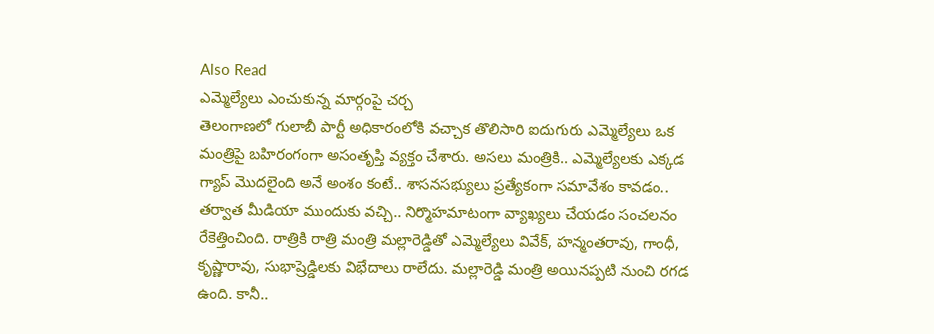Also Read
ఎమ్మెల్యేలు ఎంచుకున్న మార్గంపై చర్చ
తెలంగాణలో గులాబీ పార్టీ అధికారంలోకి వచ్చాక తొలిసారి ఐదుగురు ఎమ్మెల్యేలు ఒక మంత్రిపై బహిరంగంగా అసంతృప్తి వ్యక్తం చేశారు. అసలు మంత్రికి.. ఎమ్మెల్యేలకు ఎక్కడ గ్యాప్ మొదలైంది అనే అంశం కంటే.. శాసనసభ్యులు ప్రత్యేకంగా సమావేశం కావడం.. తర్వాత మీడియా ముందుకు వచ్చి.. నిర్మొహమాటంగా వ్యాఖ్యలు చేయడం సంచలనం రేకెత్తించింది. రాత్రికి రాత్రి మంత్రి మల్లారెడ్డితో ఎమ్మెల్యేలు వివేక్, హన్మంతరావు, గాంధీ, కృష్ణారావు, సుభాష్రెడ్డిలకు విభేదాలు రాలేదు. మల్లారెడ్డి మంత్రి అయినప్పటి నుంచి రగడ ఉంది. కానీ..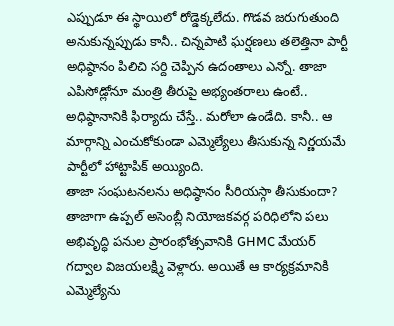ఎప్పుడూ ఈ స్థాయిలో రోడ్డెక్కలేదు. గొడవ జరుగుతుంది అనుకున్నప్పుడు కానీ.. చిన్నపాటి ఘర్షణలు తలెత్తినా పార్టీ అధిష్ఠానం పిలిచి సర్ది చెప్పిన ఉదంతాలు ఎన్నో. తాజా ఎపిసోడ్లోనూ మంత్రి తీరుపై అభ్యంతరాలు ఉంటే.. అధిష్ఠానానికి ఫిర్యాదు చేస్తే.. మరోలా ఉండేది. కానీ.. ఆ మార్గాన్ని ఎంచుకోకుండా ఎమ్మెల్యేలు తీసుకున్న నిర్ణయమే పార్టీలో హాట్టాపిక్ అయ్యింది.
తాజా సంఘటనలను అధిష్ఠానం సీరియస్గా తీసుకుందా?
తాజాగా ఉప్పల్ అసెంబ్లీ నియోజకవర్గ పరిధిలోని పలు అభివృద్ధి పనుల ప్రారంభోత్సవానికి GHMC మేయర్ గద్వాల విజయలక్ష్మి వెళ్లారు. అయితే ఆ కార్యక్రమానికి ఎమ్మెల్యేను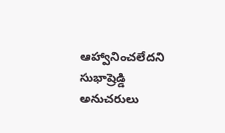ఆహ్వానించలేదని సుభాష్రెడ్డి అనుచరులు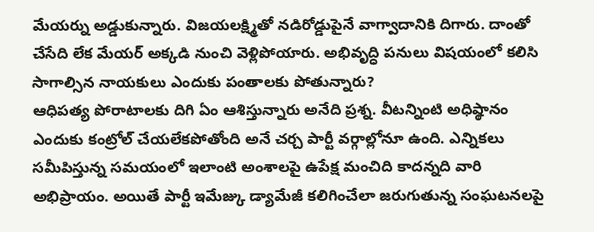మేయర్ను అడ్డుకున్నారు. విజయలక్ష్మితో నడిరోడ్డుపైనే వాగ్వాదానికి దిగారు. దాంతో చేసేది లేక మేయర్ అక్కడి నుంచి వెళ్లిపోయారు. అభివృద్ధి పనులు విషయంలో కలిసి సాగాల్సిన నాయకులు ఎందుకు పంతాలకు పోతున్నారు?
ఆధిపత్య పోరాటాలకు దిగి ఏం ఆశిస్తున్నారు అనేది ప్రశ్న. వీటన్నింటి అధిష్ఠానం ఎందుకు కంట్రోల్ చేయలేకపోతోంది అనే చర్చ పార్టీ వర్గాల్లోనూ ఉంది. ఎన్నికలు సమీపిస్తున్న సమయంలో ఇలాంటి అంశాలపై ఉపేక్ష మంచిది కాదన్నది వారి అభిప్రాయం. అయితే పార్టీ ఇమేజ్కు డ్యామేజీ కలిగించేలా జరుగుతున్న సంఘటనలపై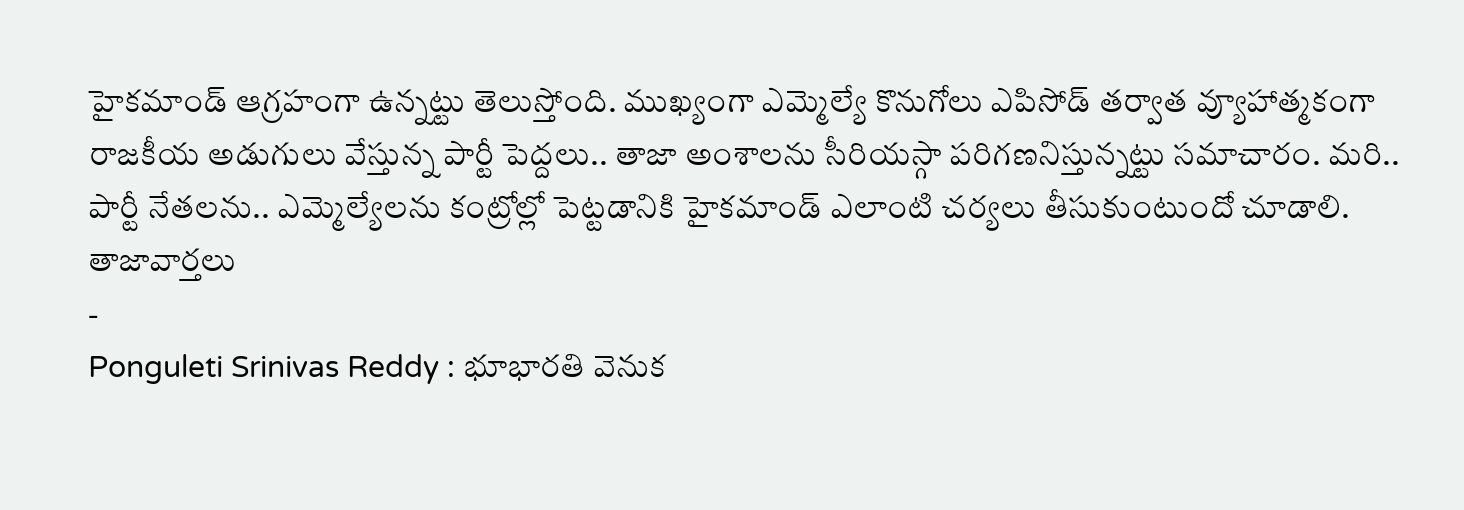హైకమాండ్ ఆగ్రహంగా ఉన్నట్టు తెలుస్తోంది. ముఖ్యంగా ఎమ్మెల్యే కొనుగోలు ఎపిసోడ్ తర్వాత వ్యూహాత్మకంగా రాజకీయ అడుగులు వేస్తున్న పార్టీ పెద్దలు.. తాజా అంశాలను సీరియస్గా పరిగణనిస్తున్నట్టు సమాచారం. మరి.. పార్టీ నేతలను.. ఎమ్మెల్యేలను కంట్రోల్లో పెట్టడానికి హైకమాండ్ ఎలాంటి చర్యలు తీసుకుంటుందో చూడాలి.
తాజావార్తలు
-
Ponguleti Srinivas Reddy : భూభారతి వెనుక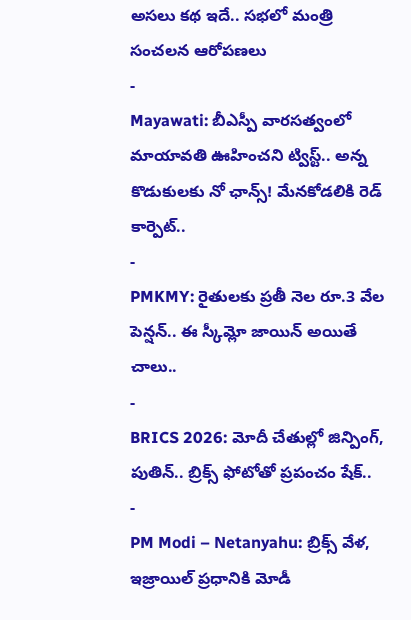అసలు కథ ఇదే.. సభలో మంత్రి సంచలన ఆరోపణలు
-
Mayawati: బీఎస్పీ వారసత్వంలో మాయావతి ఊహించని ట్విస్ట్.. అన్న కొడుకులకు నో ఛాన్స్! మేనకోడలికి రెడ్ కార్పెట్..
-
PMKMY: రైతులకు ప్రతీ నెల రూ.3 వేల పెన్షన్.. ఈ స్కీమ్లో జాయిన్ అయితే చాలు..
-
BRICS 2026: మోదీ చేతుల్లో జిన్పింగ్, పుతిన్.. బ్రిక్స్ ఫోటోతో ప్రపంచం షేక్..
-
PM Modi – Netanyahu: బ్రిక్స్ వేళ, ఇజ్రాయిల్ ప్రధానికి మోడీ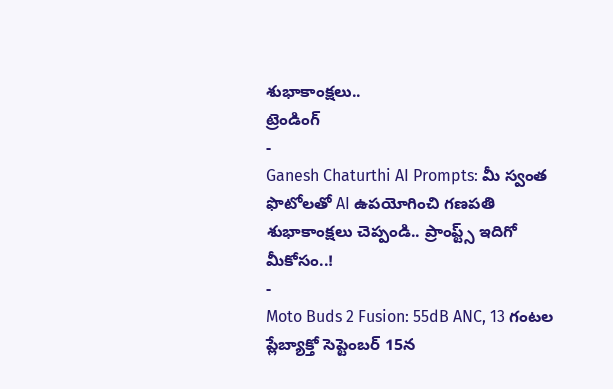శుభాకాంక్షలు..
ట్రెండింగ్
-
Ganesh Chaturthi AI Prompts: మీ స్వంత ఫొటోలతో AI ఉపయోగించి గణపతి శుభాకాంక్షలు చెప్పండి.. ప్రాంప్ట్స్ ఇదిగో మీకోసం..!
-
Moto Buds 2 Fusion: 55dB ANC, 13 గంటల ప్లేబ్యాక్తో సెప్టెంబర్ 15న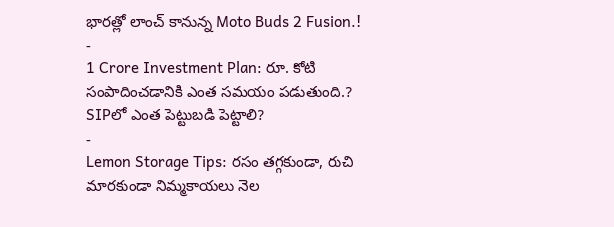భారత్లో లాంచ్ కానున్న Moto Buds 2 Fusion.!
-
1 Crore Investment Plan: రూ. కోటి సంపాదించడానికి ఎంత సమయం పడుతుంది.? SIPలో ఎంత పెట్టుబడి పెట్టాలి?
-
Lemon Storage Tips: రసం తగ్గకుండా, రుచి మారకుండా నిమ్మకాయలు నెల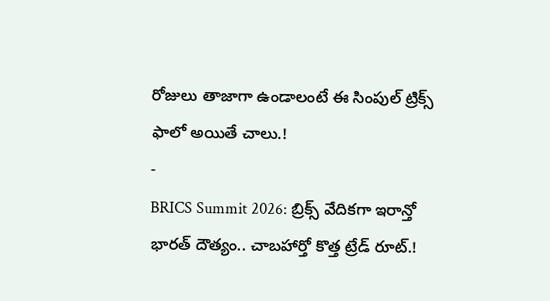రోజులు తాజాగా ఉండాలంటే ఈ సింపుల్ ట్రిక్స్ ఫాలో అయితే చాలు.!
-
BRICS Summit 2026: బ్రిక్స్ వేదికగా ఇరాన్తో భారత్ దౌత్యం.. చాబహార్తో కొత్త ట్రేడ్ రూట్.!